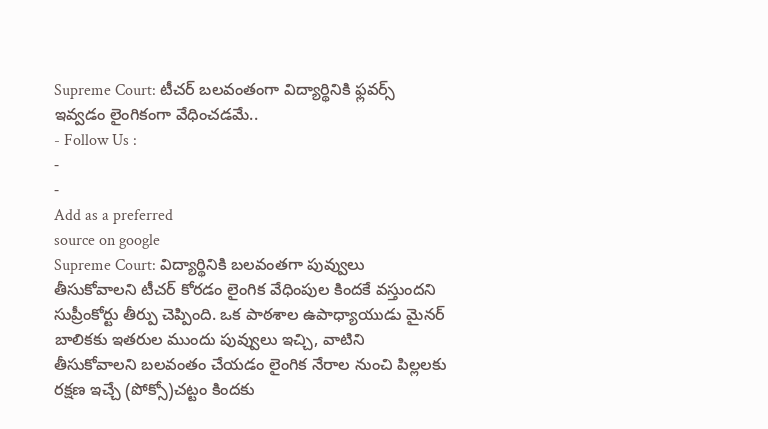Supreme Court: టీచర్ బలవంతంగా విద్యార్థినికి ఫ్లవర్స్ ఇవ్వడం లైంగికంగా వేధించడమే..
- Follow Us :
-
-
Add as a preferred
source on google
Supreme Court: విద్యార్థినికి బలవంతగా పువ్వులు తీసుకోవాలని టీచర్ కోరడం లైంగిక వేధింపుల కిందకే వస్తుందని సుప్రీంకోర్టు తీర్పు చెప్పింది. ఒక పాఠశాల ఉపాధ్యాయుడు మైనర్ బాలికకు ఇతరుల ముందు పువ్వులు ఇచ్చి, వాటిని తీసుకోవాలని బలవంతం చేయడం లైంగిక నేరాల నుంచి పిల్లలకు రక్షణ ఇచ్చే (పోక్సో)చట్టం కిందకు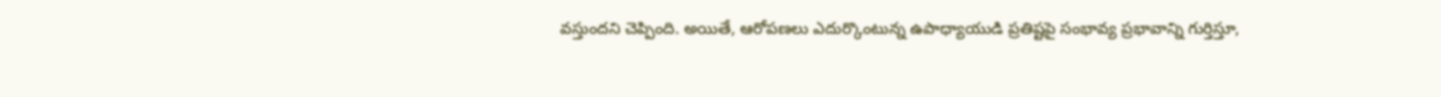వస్తుందని చెప్పింది. అయితే, ఆరోపణలు ఎదుర్కొంటున్న ఉపాధ్యాయుడి ప్రతిష్టపై సంభావ్య ప్రభావాన్ని గుర్తిస్తూ,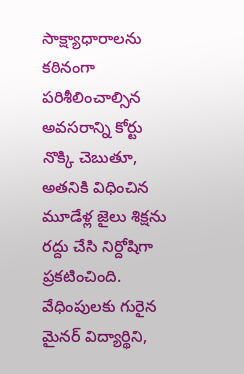సాక్ష్యాధారాలను కఠినంగా పరిశీలించాల్సిన అవసరాన్ని కోర్టు నొక్కి చెబుతూ, అతనికి విధించిన మూడేళ్ల జైలు శిక్షను రద్దు చేసి నిర్దోషిగా ప్రకటించింది.
వేధింపులకు గురైన మైనర్ విద్యార్థిని,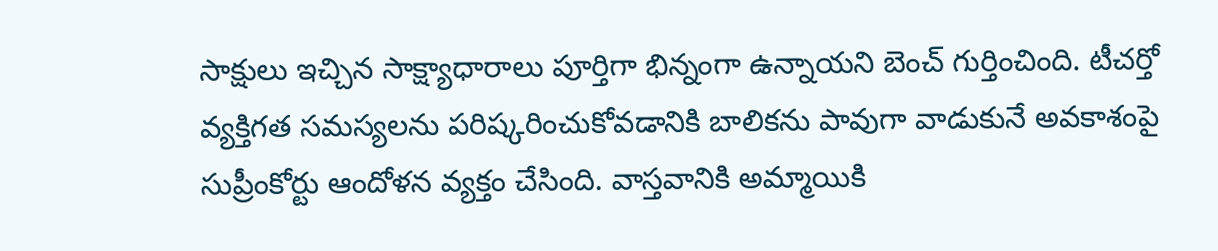సాక్షులు ఇచ్చిన సాక్ష్యాధారాలు పూర్తిగా భిన్నంగా ఉన్నాయని బెంచ్ గుర్తించింది. టీచర్తో వ్యక్తిగత సమస్యలను పరిష్కరించుకోవడానికి బాలికను పావుగా వాడుకునే అవకాశంపై సుప్రీంకోర్టు ఆందోళన వ్యక్తం చేసింది. వాస్తవానికి అమ్మాయికి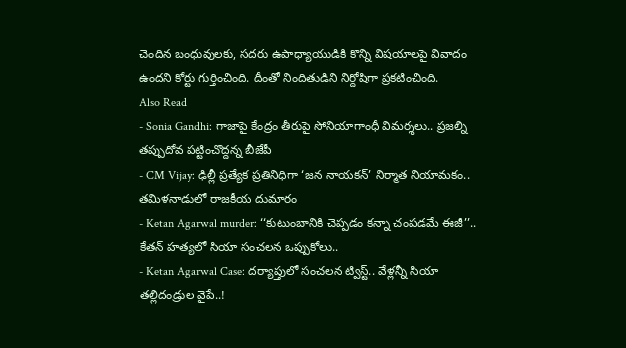చెందిన బంధువులకు, సదరు ఉపాధ్యాయుడికి కొన్ని విషయాలపై వివాదం ఉందని కోర్టు గుర్తించింది. దీంతో నిందితుడిని నిర్దోషిగా ప్రకటించింది.
Also Read
- Sonia Gandhi: గాజాపై కేంద్రం తీరుపై సోనియాగాంధీ విమర్శలు.. ప్రజల్ని తప్పుదోవ పట్టించొద్దన్న బీజేపీ
- CM Vijay: ఢిల్లీ ప్రత్యేక ప్రతినిధిగా ‘జన నాయకన్’ నిర్మాత నియామకం.. తమిళనాడులో రాజకీయ దుమారం
- Ketan Agarwal murder: ‘‘కుటుంబానికి చెప్పడం కన్నా చంపడమే ఈజీ’’.. కేతన్ హత్యలో సియా సంచలన ఒప్పుకోలు..
- Ketan Agarwal Case: దర్యాప్తులో సంచలన ట్విస్ట్.. వేళ్లన్నీ సియా తల్లిదండ్రుల వైపే..!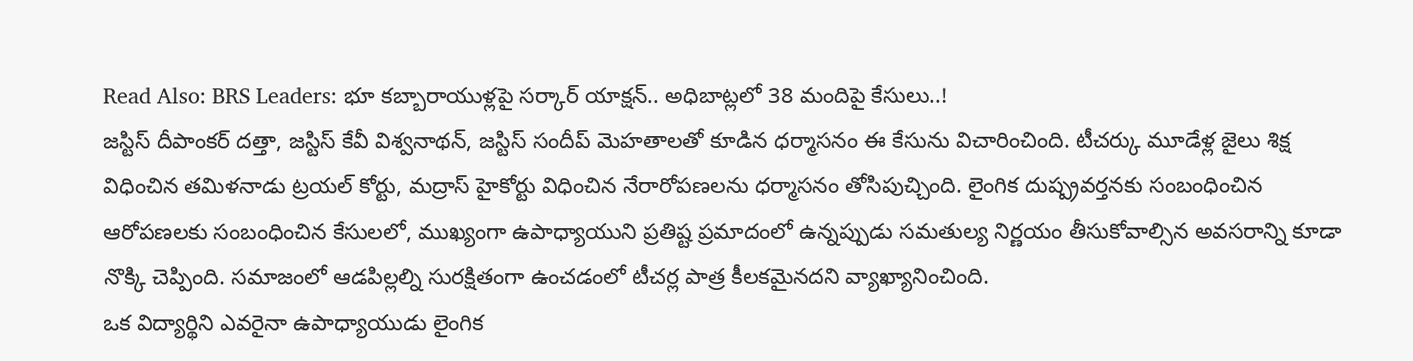Read Also: BRS Leaders: భూ కబ్బారాయుళ్లపై సర్కార్ యాక్షన్.. అధిబాట్లలో 38 మందిపై కేసులు..!
జస్టిస్ దీపాంకర్ దత్తా, జస్టిస్ కేవీ విశ్వనాథన్, జస్టిస్ సందీప్ మెహతాలతో కూడిన ధర్మాసనం ఈ కేసును విచారించింది. టీచర్కు మూడేళ్ల జైలు శిక్ష విధించిన తమిళనాడు ట్రయల్ కోర్టు, మద్రాస్ హైకోర్టు విధించిన నేరారోపణలను ధర్మాసనం తోసిపుచ్చింది. లైంగిక దుష్ప్రవర్తనకు సంబంధించిన ఆరోపణలకు సంబంధించిన కేసులలో, ముఖ్యంగా ఉపాధ్యాయుని ప్రతిష్ట ప్రమాదంలో ఉన్నప్పుడు సమతుల్య నిర్ణయం తీసుకోవాల్సిన అవసరాన్ని కూడా నొక్కి చెప్పింది. సమాజంలో ఆడపిల్లల్ని సురక్షితంగా ఉంచడంలో టీచర్ల పాత్ర కీలకమైనదని వ్యాఖ్యానించింది.
ఒక విద్యార్థిని ఎవరైనా ఉపాధ్యాయుడు లైంగిక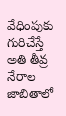వేధింపుకు గురిచేస్తే అతి తీవ్ర నేరాల జాబితాలో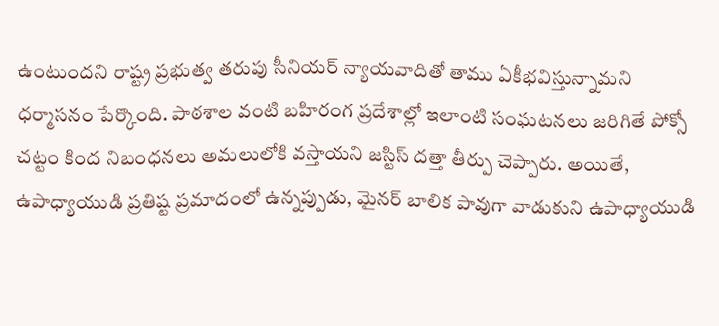ఉంటుందని రాష్ట్ర ప్రభుత్వ తరుపు సీనియర్ న్యాయవాదితో తాము ఏకీభవిస్తున్నామని ధర్మాసనం పేర్కొంది. పాఠశాల వంటి బహిరంగ ప్రదేశాల్లో ఇలాంటి సంఘటనలు జరిగితే పోక్సో చట్టం కింద నిబంధనలు అమలులోకి వస్తాయని జస్టిస్ దత్తా తీర్పు చెప్పారు. అయితే, ఉపాధ్యాయుడి ప్రతిష్ట ప్రమాదంలో ఉన్నప్పుడు, మైనర్ బాలిక పావుగా వాడుకుని ఉపాధ్యాయుడి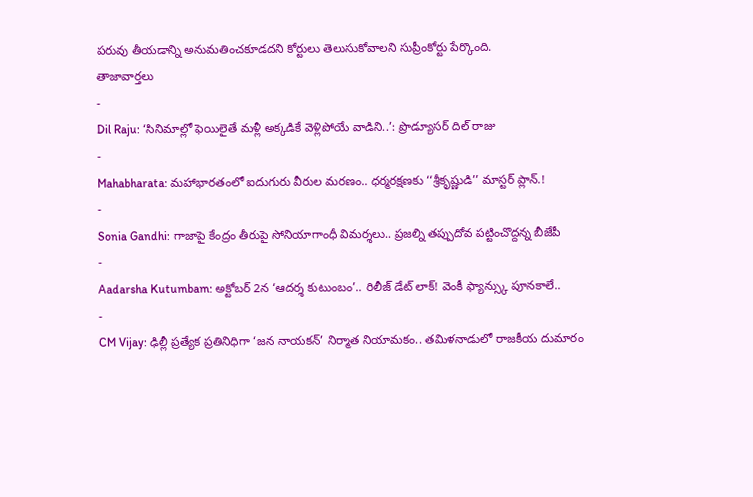పరువు తీయడాన్ని అనుమతించకూడదని కోర్టులు తెలుసుకోవాలని సుప్రీంకోర్టు పేర్కొంది.
తాజావార్తలు
-
Dil Raju: ‘సినిమాల్లో ఫెయిలైతే మళ్లీ అక్కడికే వెళ్లిపోయే వాడిని..’: ప్రొడ్యూసర్ దిల్ రాజు
-
Mahabharata: మహాభారతంలో ఐదుగురు వీరుల మరణం.. ధర్మరక్షణకు ‘‘శ్రీకృష్ణుడి’’ మాస్టర్ ప్లాన్.!
-
Sonia Gandhi: గాజాపై కేంద్రం తీరుపై సోనియాగాంధీ విమర్శలు.. ప్రజల్ని తప్పుదోవ పట్టించొద్దన్న బీజేపీ
-
Aadarsha Kutumbam: అక్టోబర్ 2న ‘ఆదర్శ కుటుంబం’.. రిలీజ్ డేట్ లాక్! వెంకీ ఫ్యాన్స్కు పూనకాలే..
-
CM Vijay: ఢిల్లీ ప్రత్యేక ప్రతినిధిగా ‘జన నాయకన్’ నిర్మాత నియామకం.. తమిళనాడులో రాజకీయ దుమారం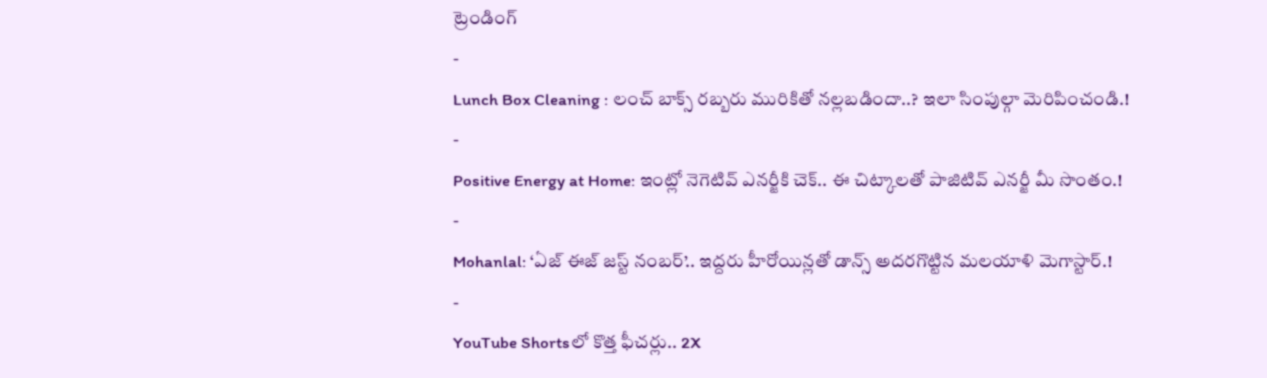ట్రెండింగ్
-
Lunch Box Cleaning : లంచ్ బాక్స్ రబ్బరు మురికితో నల్లబడిందా..? ఇలా సింపుల్గా మెరిపించండి.!
-
Positive Energy at Home: ఇంట్లో నెగెటివ్ ఎనర్జీకి చెక్.. ఈ చిట్కాలతో పాజిటివ్ ఎనర్జీ మీ సొంతం.!
-
Mohanlal: ‘ఏజ్ ఈజ్ జస్ట్ నంబర్’.. ఇద్దరు హీరోయిన్లతో డాన్స్ అదరగొట్టిన మలయాళి మెగాస్టార్.!
-
YouTube Shortsలో కొత్త ఫీచర్లు.. 2X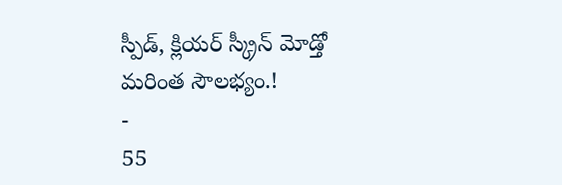స్పీడ్, క్లియర్ స్క్రీన్ మోడ్తో మరింత సౌలభ్యం.!
-
55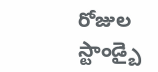రోజుల స్టాండ్బై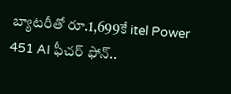బ్యాటరీతో రూ.1,699కే itel Power 451 AI ఫీచర్ ఫోన్..